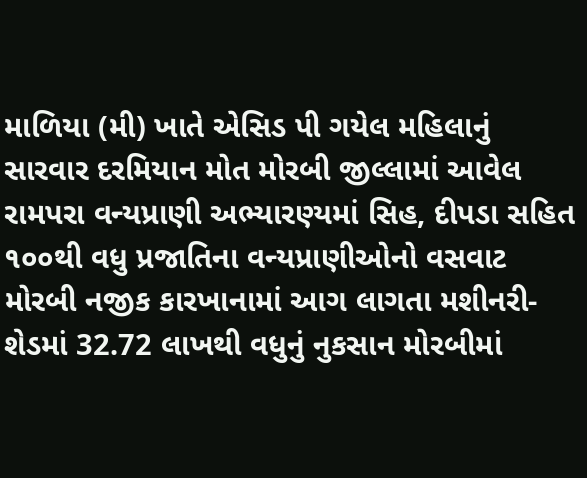માળિયા (મી) ખાતે એસિડ પી ગયેલ મહિલાનું સારવાર દરમિયાન મોત મોરબી જીલ્લામાં આવેલ રામપરા વન્યપ્રાણી અભ્યારણ્યમાં સિહ, દીપડા સહિત ૧૦૦થી વધુ પ્રજાતિના વન્યપ્રાણીઓનો વસવાટ મોરબી નજીક કારખાનામાં આગ લાગતા મશીનરી-શેડમાં 32.72 લાખથી વધુનું નુકસાન મોરબીમાં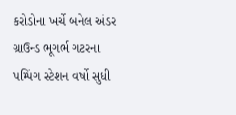કરોડોના ખર્ચે બનેલ અંડર ગ્રાઉન્ડ ભૂગર્ભ ગટરના પમ્પિંગ સ્ટેશન વર્ષો સુધી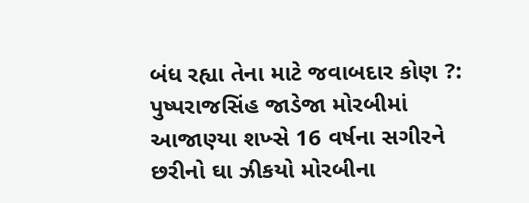બંધ રહ્યા તેના માટે જવાબદાર કોણ ?: પુષ્પરાજસિંહ જાડેજા મોરબીમાં આજાણ્યા શખ્સે 16 વર્ષના સગીરને છરીનો ઘા ઝીકયો મોરબીના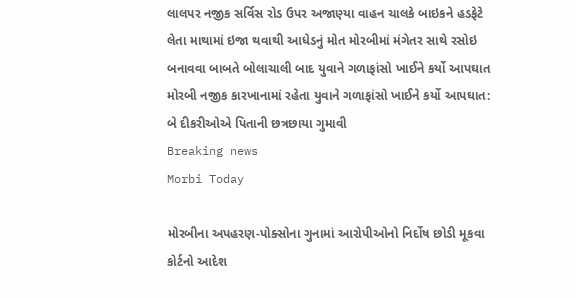લાલપર નજીક સર્વિસ રોડ ઉપર અજાણ્યા વાહન ચાલકે બાઇકને હડફેટે લેતા માથામાં ઇજા થવાથી આધેડનું મોત મોરબીમાં મંગેતર સાથે રસોઇ બનાવવા બાબતે બોલાચાલી બાદ યુવાને ગળાફાંસો ખાઈને કર્યો આપઘાત મોરબી નજીક કારખાનામાં રહેતા યુવાને ગળાફાંસો ખાઈને કર્યો આપઘાત: બે દીકરીઓએ પિતાની છત્રછાયા ગુમાવી
Breaking news
Morbi Today

મોરબીના અપહરણ-પોક્સોના ગુનામાં આરોપીઓનો નિર્દોષ છોડી મૂકવા કોર્ટનો આદેશ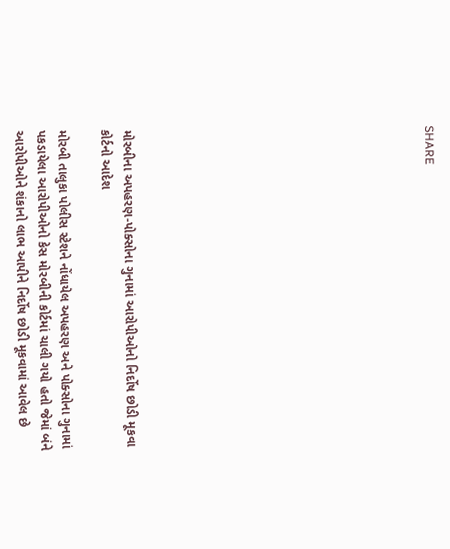SHARE













મોરબીના અપહરણ-પોક્સોના ગુનામાં આરોપીઓનો નિર્દોષ છોડી મૂકવા કોર્ટનો આદેશ

મોરબી તાલુકા પોલીસ સ્ટેશને નોંધાયેલ અપહરણ અને પોક્સોના ગુનામાં પકડાયેલા આરોપીઓનો કેસ મોરબીની કોર્ટમાં ચાલી ગયો હતો જેમાં બંને આરોપીઓને શંકાનો લાભ આપીને નિર્દોષ છોડી મૂકવામાં આવેલ છે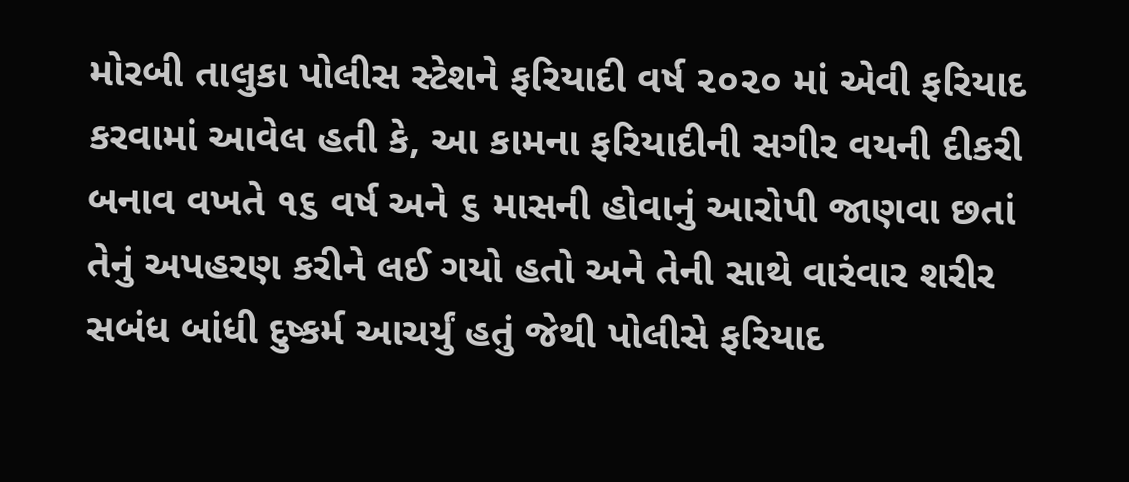મોરબી તાલુકા પોલીસ સ્ટેશને ફરિયાદી વર્ષ ૨૦૨૦ માં એવી ફરિયાદ કરવામાં આવેલ હતી કે, આ કામના ફરિયાદીની સગીર વયની દીકરી બનાવ વખતે ૧૬ વર્ષ અને ૬ માસની હોવાનું આરોપી જાણવા છતાં તેનું અપહરણ કરીને લઈ ગયો હતો અને તેની સાથે વારંવાર શરીર સબંધ બાંધી દુષ્કર્મ આચર્યું હતું જેથી પોલીસે ફરિયાદ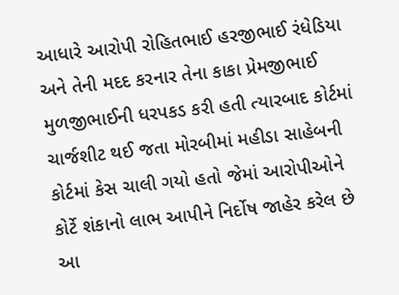આધારે આરોપી રોહિતભાઈ હરજીભાઈ રંધેડિયા અને તેની મદદ કરનાર તેના કાકા પ્રેમજીભાઈ મુળજીભાઈની ધરપકડ કરી હતી ત્યારબાદ કોર્ટમાં ચાર્જશીટ થઈ જતા મોરબીમાં મહીડા સાહેબની કોર્ટમાં કેસ ચાલી ગયો હતો જેમાં આરોપીઓને કોર્ટે શંકાનો લાભ આપીને નિર્દોષ જાહેર કરેલ છે આ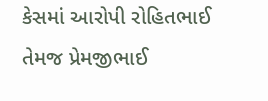કેસમાં આરોપી રોહિતભાઈ તેમજ પ્રેમજીભાઈ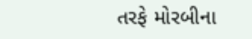તરફે મોરબીના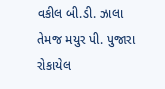વકીલ બી.ડી. ઝાલા તેમજ મયુર પી. પુજારા રોકાયેલ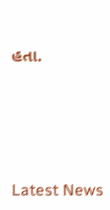હતા.






Latest News